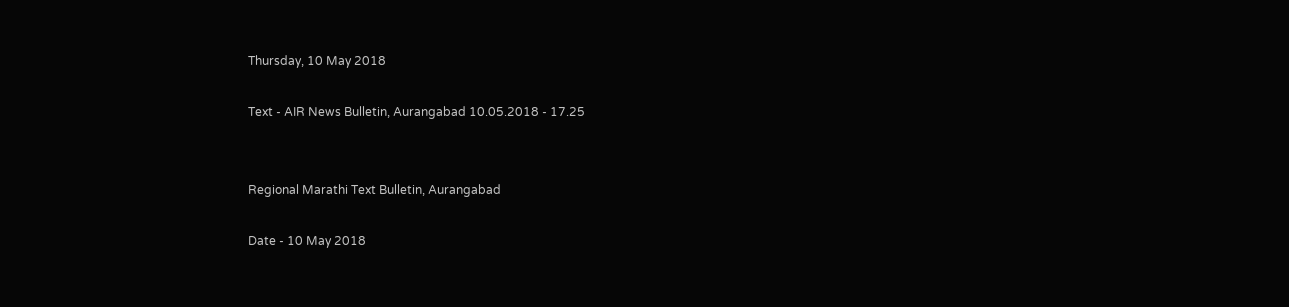Thursday, 10 May 2018

Text - AIR News Bulletin, Aurangabad 10.05.2018 - 17.25


Regional Marathi Text Bulletin, Aurangabad

Date - 10 May 2018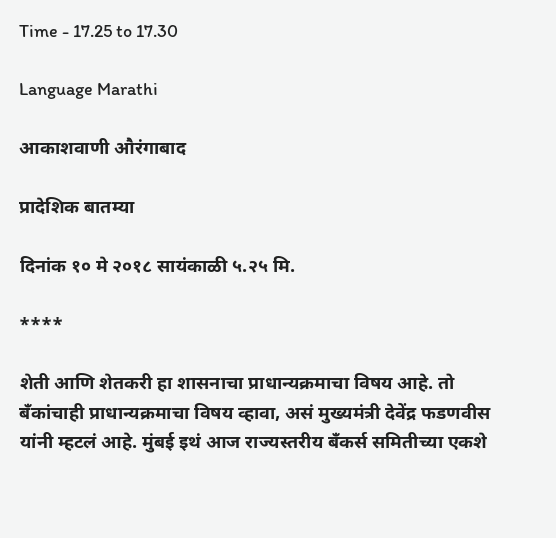Time - 17.25 to 17.30

Language Marathi

आकाशवाणी औरंगाबाद

प्रादेशिक बातम्या

दिनांक १० मे २०१८ सायंकाळी ५.२५ मि.

****

शेती आणि शेतकरी हा शासनाचा प्राधान्यक्रमाचा विषय आहे. तो बँकांचाही प्राधान्यक्रमाचा विषय व्हावा, असं मुख्यमंत्री देवेंद्र फडणवीस यांनी म्हटलं आहे. मुंबई इथं आज राज्यस्तरीय बँकर्स समितीच्या एकशे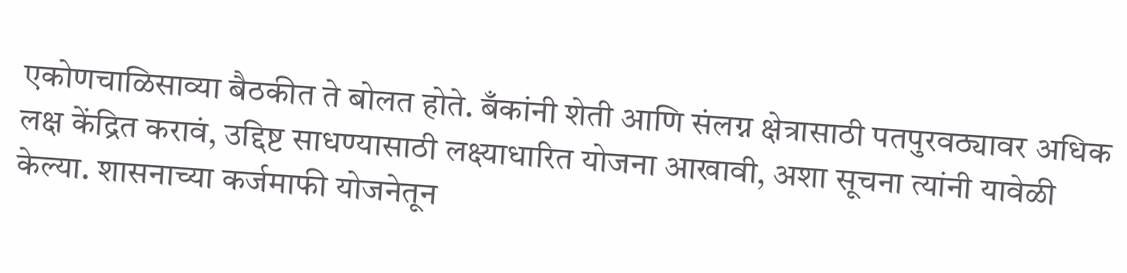एकोणचाळिसाव्या बैठकीत ते बोलत होते. बँकांनी शेती आणि संलग्न क्षेत्रासाठी पतपुरवठ्यावर अधिक लक्ष केंद्रित करावं, उद्दिष्ट साधण्यासाठी लक्ष्याधारित योजना आखावी, अशा सूचना त्यांनी यावेळी केल्या. शासनाच्या कर्जमाफी योजनेतून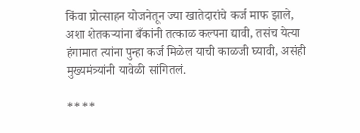किंवा प्रोत्साहन योजनेतून ज्या खातेदारांचे कर्ज माफ झाले, अशा शेतकऱ्यांना बँकांनी तत्काळ कल्पना द्यावी, तसंच येत्या हंगामात त्यांना पुन्हा कर्ज मिळेल याची काळजी घ्यावी, असंही मुख्यमंत्र्यांनी यावेळी सांगितलं.

****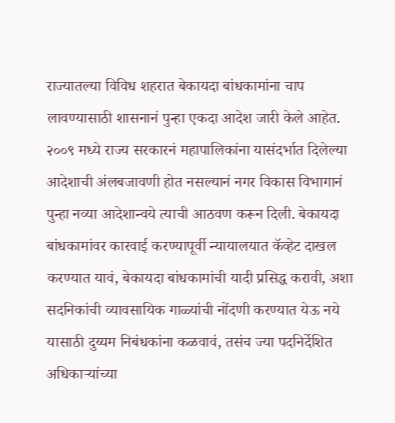राज्यातल्या विविध शहरात बेकायदा बांधकामांना चाप लावण्यासाठी शासनानं पुन्हा एकदा आदेश जारी केले आहेत. २००९ मध्ये राज्य सरकारनं महापालिकांना यासंदर्भात दिलेल्या आदेशाची अंलबजावणी होत नसल्यानं नगर विकास विभागानं पुन्हा नव्या आदेशान्वये त्याची आठवण करून दिली. बेकायदा बांधकामांवर कारवाई करण्यापूर्वी न्यायालयात कॅव्हेट दाखल करण्यात यावं, बेकायदा बांधकामांची यादी प्रसिद्ध करावी, अशा सदनिकांची व्यावसायिक गाळ्यांची नोंदणी करण्यात येऊ नये यासाठी दुय्यम निबंधकांना कळवावं, तसंच ज्या पदनिर्देशित अधिकाऱ्यांच्या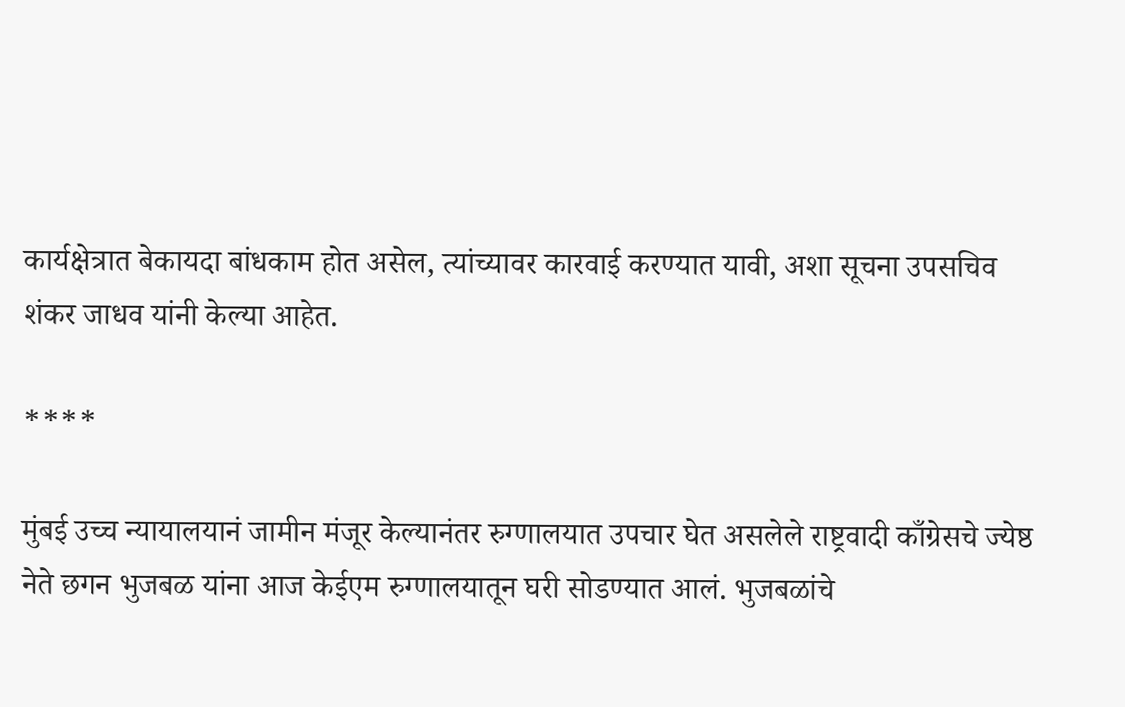कार्यक्षेत्रात बेकायदा बांधकाम होत असेल, त्यांच्यावर कारवाई करण्यात यावी, अशा सूचना उपसचिव शंकर जाधव यांनी केल्या आहेत.

****

मुंबई उच्च न्यायालयानं जामीन मंजूर केल्यानंतर रुग्णालयात उपचार घेत असलेले राष्ट्रवादी काँग्रेसचे ज्येष्ठ नेते छगन भुजबळ यांना आज केईएम रुग्णालयातून घरी सोडण्यात आलं. भुजबळांचे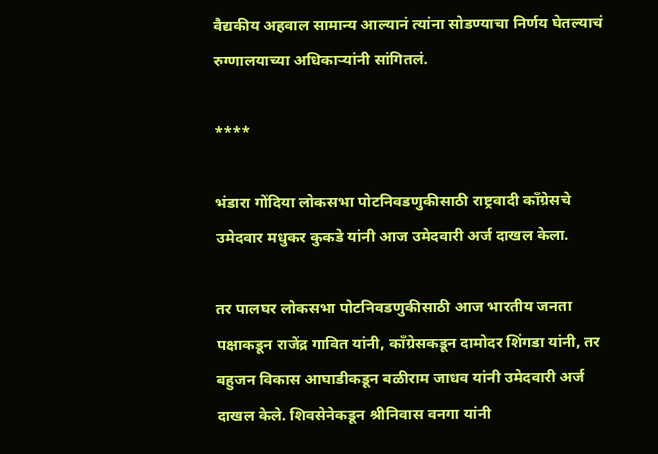वैद्यकीय अहवाल सामान्य आल्यानं त्यांना सोडण्याचा निर्णय घेतल्याचं रुग्णालयाच्या अधिकाऱ्यांनी सांगितलं.

****

भंडारा गोंदिया लोकसभा पोटनिवडणुकीसाठी राष्ट्रवादी काँग्रेसचे उमेदवार मधुकर कुकडे यांनी आज उमेदवारी अर्ज दाखल केला.

तर पालघर लोकसभा पोटनिवडणुकीसाठी आज भारतीय जनता पक्षाकडून राजेंद्र गावित यांनी, काँग्रेसकडून दामोदर शिंगडा यांनी, तर बहुजन विकास आघाडीकडून बळीराम जाधव यांनी उमेदवारी अर्ज दाखल केले. शिवसेनेकडून श्रीनिवास वनगा यांनी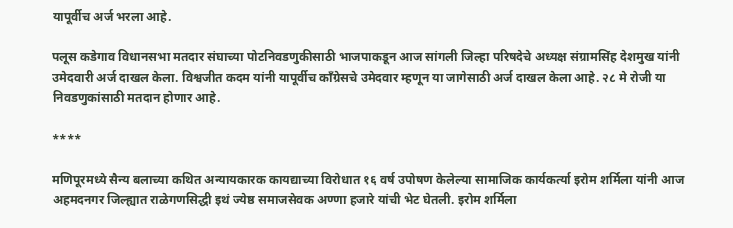यापूर्वीच अर्ज भरला आहे.

पलूस कडेगाव विधानसभा मतदार संघाच्या पोटनिवडणुकीसाठी भाजपाकडून आज सांगली जिल्हा परिषदेचे अध्यक्ष संग्रामसिंह देशमुख यांनी उमेदवारी अर्ज दाखल केला. विश्वजीत कदम यांनी यापूर्वीच काँग्रेसचे उमेदवार म्हणून या जागेसाठी अर्ज दाखल केला आहे. २८ मे रोजी या निवडणुकांसाठी मतदान होणार आहे.

****

मणिपूरमध्ये सैन्य बलाच्या कथित अन्यायकारक कायद्याच्या विरोधात १६ वर्ष उपोषण केलेल्या सामाजिक कार्यकर्त्या इरोम शर्मिला यांनी आज अहमदनगर जिल्ह्यात राळेगणसिद्धी इथं ज्येष्ठ समाजसेवक अण्णा हजारे यांची भेट घेतली. इरोम शर्मिला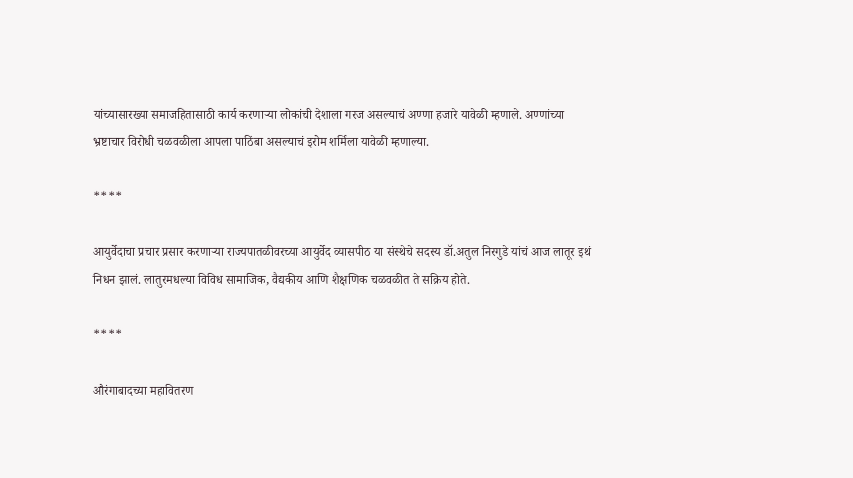यांच्यासारख्या समाजहितासाठी कार्य करणाऱ्या लोकांची देशाला गरज असल्याचं अण्णा हजारे यावेळी म्हणाले. अण्णांच्या भ्रष्टाचार विरोधी चळवळीला आपला पाठिंबा असल्याचं इरोम शर्मिला यावेळी म्हणाल्या.

****

आयुर्वेदाचा प्रचार प्रसार करणाऱ्या राज्यपातळीवरच्या आयुर्वेद व्यासपीठ या संस्थेचे सदस्य डॉ.अतुल निरगुडे यांचं आज लातूर इथं निधन झालं. लातुरमधल्या विविध सामाजिक, वैद्यकीय आणि शैक्षणिक चळवळीत ते सक्रिय होते.

****

औरंगाबादच्या महावितरण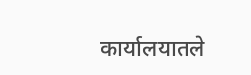कार्यालयातले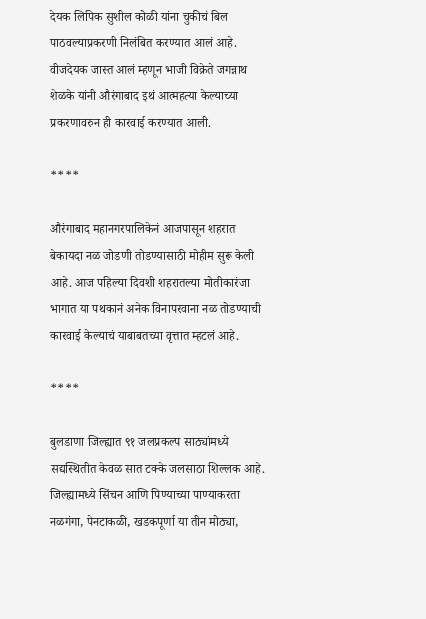देयक लिपिक सुशील कोळी यांना चुकीचं बिल पाठवल्याप्रकरणी निलंबित करण्यात आलं आहे. वीजदेयक जास्त आलं म्हणून भाजी विक्रेते जगन्नाथ शेळके यांनी औरंगाबाद इथं आत्महत्या केल्याच्या प्रकरणावरुन ही कारवाई करण्यात आली.

****

औरंगाबाद महानगरपालिकेनं आजपासून शहरात बेकायदा नळ जोडणी तोडण्यासाठी मोहीम सुरू केली आहे. आज पहिल्या दिवशी शहरातल्या मोतीकारंजा भागात या पथकानं अनेक विनापरवाना नळ तोडण्याची कारवाई केल्याचं याबाबतच्या वृत्तात म्हटलं आहे.

****

बुलडाणा जिल्ह्यात ९१ जलप्रकल्प साठ्यांमध्ये सद्यस्थितीत केवळ सात टक्के जलसाठा शिल्लक आहे. जिल्ह्यामध्ये सिंचन आणि पिण्याच्या पाण्याकरता नळगंगा, पेनटाकळी, खडकपूर्णा या तीन मोठ्या,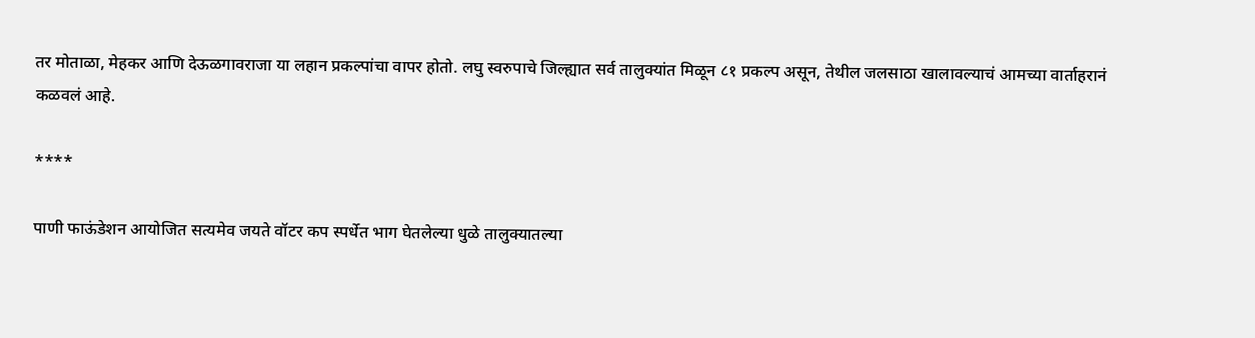तर मोताळा, मेहकर आणि देऊळगावराजा या लहान प्रकल्पांचा वापर होतो. लघु स्वरुपाचे जिल्ह्यात सर्व तालुक्यांत मिळून ८१ प्रकल्प असून, तेथील जलसाठा खालावल्याचं आमच्या वार्ताहरानं कळवलं आहे.

****

पाणी फाऊंडेशन आयोजित सत्यमेव जयते वॉटर कप स्पर्धेत भाग घेतलेल्या धुळे तालुक्यातल्या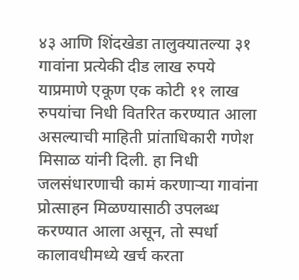४३ आणि शिंदखेडा तालुक्यातल्या ३१ गावांना प्रत्येकी दीड लाख रुपये याप्रमाणे एकूण एक कोटी ११ लाख रुपयांचा निधी वितरित करण्यात आला असल्याची माहिती प्रांताधिकारी गणेश मिसाळ यांनी दिली. हा निधी जलसंधारणाची कामं करणाऱ्या गावांना प्रोत्साहन मिळण्यासाठी उपलब्ध करण्यात आला असून, तो स्पर्धा कालावधीमध्ये खर्च करता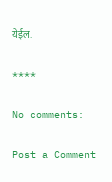येईल.

****

No comments:

Post a Comment